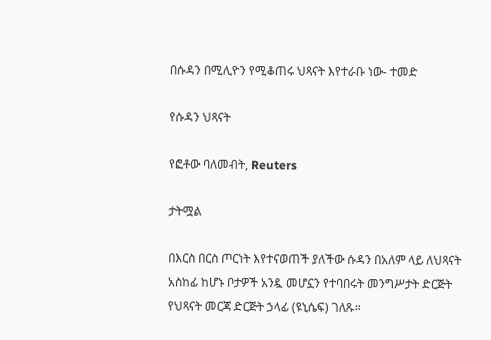በሱዳን በሚሊዮን የሚቆጠሩ ህጻናት እየተራቡ ነው- ተመድ

የሱዳን ህጻናት

የፎቶው ባለመብት, Reuters

ታትሟል

በእርስ በርስ ጦርነት እየተናወጠች ያለችው ሱዳን በአለም ላይ ለህጻናት አስከፊ ከሆኑ ቦታዎች አንዷ መሆኗን የተባበሩት መንግሥታት ድርጅት የህጻናት መርጃ ድርጅት ኃላፊ (ዩኒሴፍ) ገለጹ።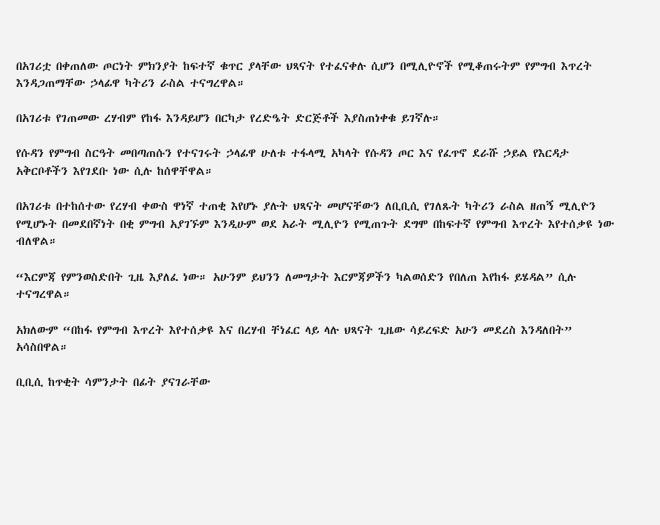በአገሪቷ በቀጠለው ጦርነት ምክንያት ከፍተኛ ቁጥር ያላቸው ህጻናት የተፈናቀሉ ሲሆን በሚሊዮኖች የሚቆጠሩትም የምግብ እጥረት እንዳጋጠማቸው ኃላፊዋ ካትሪን ራስል ተናግረዋል።

በአገሪቱ የገጠመው ረሃብም የከፋ እንዳይሆን በርካታ የረድዔት ድርጅቶች እያስጠነቀቁ ይገኛሉ።

የሱዳን የምግብ ስርዓት መበጣጠሱን የተናገሩት ኃላፊዋ ሁለቱ ተፋላሚ አካላት የሱዳን ጦር እና የፈጥኖ ደራሹ ኃይል የእርዳታ አቅርቦቶችን እየገደቡ ነው ሲሉ ከሰዋቸዋል።

በአገሪቱ በተከሰተው የረሃብ ቀውስ ዋነኛ ተጠቂ እየሆኑ ያሉት ህጻናት መሆናቸውን ለቢቢሲ የገለጹት ካትሪን ራስል ዘጠኝ ሚሊዮን የሚሆኑት በመደበኛነት በቂ ምግብ አያገኙም እንዲሁም ወደ አራት ሚሊዮን የሚጠጉት ደግሞ በከፍተኛ የምግብ እጥረት እየተሰቃዩ ነው ብለዋል።

“እርምጃ የምንወስድበት ጊዜ እያለፈ ነው። አሁንም ይህንን ለመግታት እርምጃዎችን ካልወሰድን የበለጠ እየከፋ ይሄዳል” ሲሉ ተናግረዋል።

አክለውም “በከፋ የምግብ እጥረት እየተሰቃዩ እና በረሃብ ቸነፈር ላይ ላሉ ህጻናት ጊዜው ሳይረፍድ አሁን መደረስ እንዳለበት” አሳስበዋል።

ቢቢሲ ከጥቂት ሳምንታት በፊት ያናገራቸው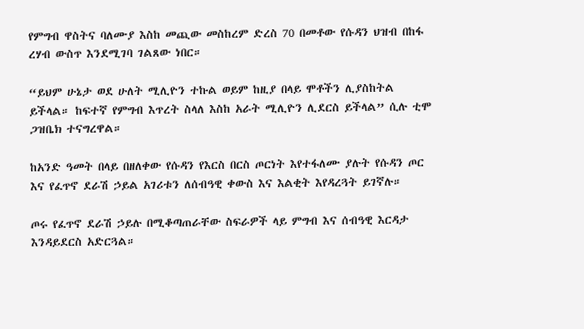የምግብ ዋስትና ባለሙያ እስከ መጪው መስከረም ድረስ 70 በመቶው የሱዳን ህዝብ በከፋ ረሃብ ውስጥ እንደሚገባ ገልጸው ነበር።

“ይህም ሁኔታ ወደ ሁለት ሚሊዮን ተኩል ወይም ከዚያ በላይ ሞቶችን ሊያስከትል ይችላል። ከፍተኛ የምግብ እጥረት ስላለ እስከ አራት ሚሊዮን ሊደርስ ይችላል” ሲሉ ቲሞ ጋዝቤክ ተናግረዋል።

ከአንድ ዓመት በላይ በዘለቀው የሱዳን የእርስ በርስ ጦርነት እየተፋለሙ ያሉት የሱዳን ጦር እና የፈጥኖ ደራሽ ኃይል አገሪቱን ለሰብዓዊ ቀውስ እና እልቂት እየዳረጓት ይገኛሉ።

ጦሩ የፈጥኖ ደራሽ ኃይሉ በሚቆጣጠራቸው ስፍራዎች ላይ ምግብ እና ሰብዓዊ እርዳታ እንዳይደርስ አድርጓል።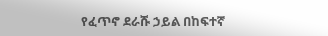የፈጥኖ ደራሹ ኃይል በከፍተኛ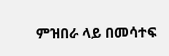ምዝበራ ላይ በመሳተፍ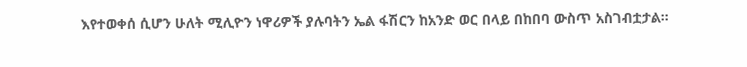እየተወቀሰ ሲሆን ሁለት ሚሊዮን ነዋሪዎች ያሉባትን ኤል ፋሽርን ከአንድ ወር በላይ በከበባ ውስጥ አስገብቷታል።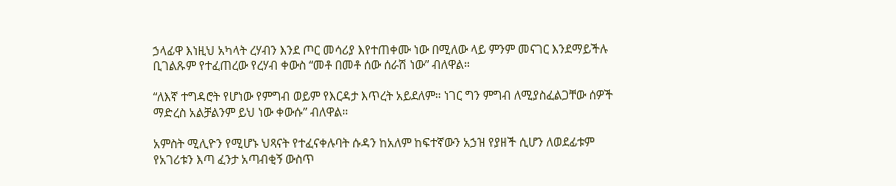ኃላፊዋ እነዚህ አካላት ረሃብን እንደ ጦር መሳሪያ እየተጠቀሙ ነው በሚለው ላይ ምንም መናገር እንደማይችሉ ቢገልጹም የተፈጠረው የረሃብ ቀውስ “መቶ በመቶ ሰው ሰራሽ ነው” ብለዋል።

“ለእኛ ተግዳሮት የሆነው የምግብ ወይም የእርዳታ እጥረት አይደለም። ነገር ግን ምግብ ለሚያስፈልጋቸው ሰዎች ማድረስ አልቻልንም ይህ ነው ቀውሱ” ብለዋል።

አምስት ሚሊዮን የሚሆኑ ህጻናት የተፈናቀሉባት ሱዳን ከአለም ከፍተኛውን አኃዝ የያዘች ሲሆን ለወደፊቱም የአገሪቱን እጣ ፈንታ አጣብቂኝ ውስጥ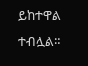ይከተዋል ተብሏል።